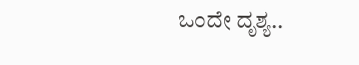ಒಂದೇ ದೃಶ್ಯ..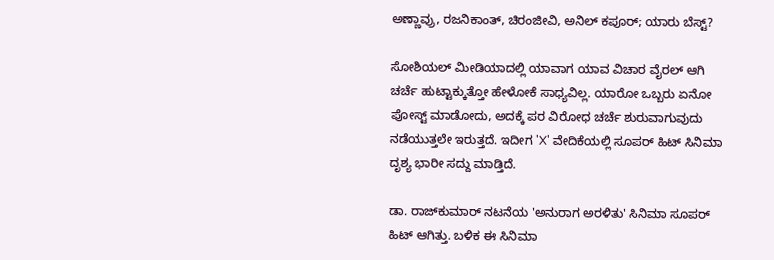ಅಣ್ಣಾವ್ರು, ರಜನಿಕಾಂತ್, ಚಿರಂಜೀವಿ, ಅನಿಲ್ ಕಪೂರ್; ಯಾರು ಬೆಸ್ಟ್?

ಸೋಶಿಯಲ್ ಮೀಡಿಯಾದಲ್ಲಿ ಯಾವಾಗ ಯಾವ ವಿಚಾರ ವೈರಲ್ ಆಗಿ ಚರ್ಚೆ ಹುಟ್ಟಾಕ್ಕುತ್ತೋ ಹೇಳೋಕೆ ಸಾಧ್ಯವಿಲ್ಲ. ಯಾರೋ ಒಬ್ಬರು ಏನೋ ಪೋಸ್ಟ್ ಮಾಡೋದು, ಅದಕ್ಕೆ ಪರ ವಿರೋಧ ಚರ್ಚೆ ಶುರುವಾಗುವುದು ನಡೆಯುತ್ತಲೇ ಇರುತ್ತದೆ. ಇದೀಗ 'X' ವೇದಿಕೆಯಲ್ಲಿ ಸೂಪರ್ ಹಿಟ್ ಸಿನಿಮಾ ದೃಶ್ಯ ಭಾರೀ ಸದ್ದು ಮಾಡ್ತಿದೆ.

ಡಾ. ರಾಜ್‌ಕುಮಾರ್ ನಟನೆಯ 'ಅನುರಾಗ ಅರಳಿತು' ಸಿನಿಮಾ ಸೂಪರ್ ಹಿಟ್ ಆಗಿತ್ತು. ಬಳಿಕ ಈ ಸಿನಿಮಾ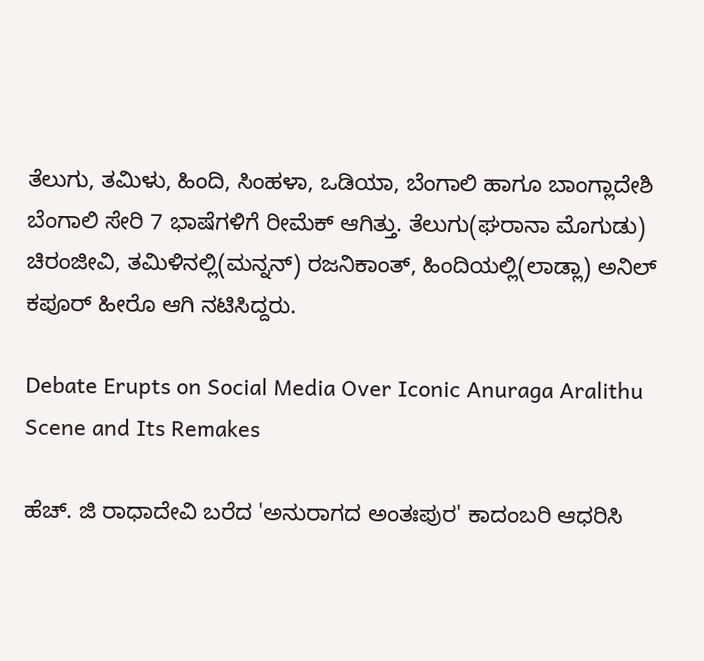ತೆಲುಗು, ತಮಿಳು, ಹಿಂದಿ, ಸಿಂಹಳಾ, ಒಡಿಯಾ, ಬೆಂಗಾಲಿ ಹಾಗೂ ಬಾಂಗ್ಲಾದೇಶಿ ಬೆಂಗಾಲಿ ಸೇರಿ 7 ಭಾಷೆಗಳಿಗೆ ರೀಮೆಕ್ ಆಗಿತ್ತು. ತೆಲುಗು(ಘರಾನಾ ಮೊಗುಡು) ಚಿರಂಜೀವಿ, ತಮಿಳಿನಲ್ಲಿ(ಮನ್ನನ್) ರಜನಿಕಾಂತ್, ಹಿಂದಿಯಲ್ಲಿ(ಲಾಡ್ಲಾ) ಅನಿಲ್ ಕಪೂರ್ ಹೀರೊ ಆಗಿ ನಟಿಸಿದ್ದರು.

Debate Erupts on Social Media Over Iconic Anuraga Aralithu Scene and Its Remakes

ಹೆಚ್‌. ಜಿ ರಾಧಾದೇವಿ ಬರೆದ 'ಅನುರಾಗದ ಅಂತಃಪುರ' ಕಾದಂಬರಿ ಆಧರಿಸಿ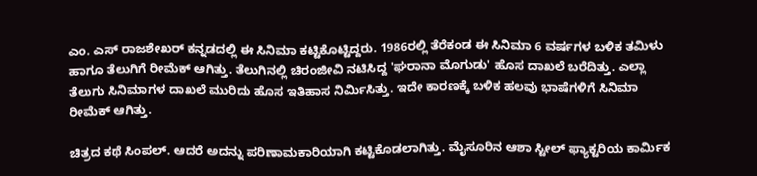ಎಂ. ಎಸ್ ರಾಜಶೇಖರ್ ಕನ್ನಡದಲ್ಲಿ ಈ ಸಿನಿಮಾ ಕಟ್ಟಿಕೊಟ್ಟಿದ್ದರು. 1986ರಲ್ಲಿ ತೆರೆಕಂಡ ಈ ಸಿನಿಮಾ 6 ವರ್ಷಗಳ ಬಳಿಕ ತಮಿಳು ಹಾಗೂ ತೆಲುಗಿಗೆ ರೀಮೆಕ್ ಆಗಿತ್ತು. ತೆಲುಗಿನಲ್ಲಿ ಚಿರಂಜೀವಿ ನಟಿಸಿದ್ದ 'ಘರಾನಾ ಮೊಗುಡು' ಹೊಸ ದಾಖಲೆ ಬರೆದಿತ್ತು. ಎಲ್ಲಾ ತೆಲುಗು ಸಿನಿಮಾಗಳ ದಾಖಲೆ ಮುರಿದು ಹೊಸ ಇತಿಹಾಸ ನಿರ್ಮಿಸಿತ್ತು. ಇದೇ ಕಾರಣಕ್ಕೆ ಬಳಿಕ ಹಲವು ಭಾಷೆಗಳಿಗೆ ಸಿನಿಮಾ ರೀಮೆಕ್ ಆಗಿತ್ತು.

ಚಿತ್ರದ ಕಥೆ ಸಿಂಪಲ್. ಆದರೆ ಅದನ್ನು ಪರಿಣಾಮಕಾರಿಯಾಗಿ ಕಟ್ಟಿಕೊಡಲಾಗಿತ್ತು. ಮೈಸೂರಿನ ಆಶಾ ಸ್ಟೀಲ್ ಫ್ಯಾಕ್ಟರಿಯ ಕಾರ್ಮಿಕ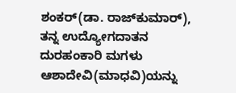ಶಂಕರ್(ಡಾ. ರಾಜ್‌ಕುಮಾರ್), ತನ್ನ ಉದ್ಯೋಗದಾತನ ದುರಹಂಕಾರಿ ಮಗಳು ಆಶಾದೇವಿ(ಮಾಧವಿ)ಯನ್ನು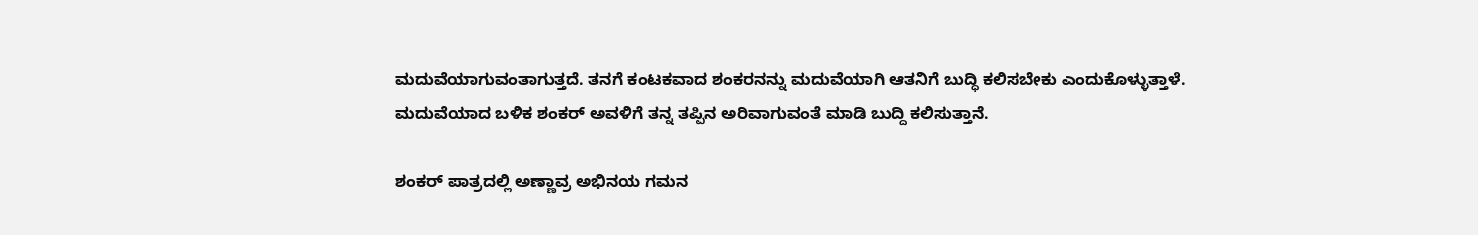ಮದುವೆಯಾಗುವಂತಾಗುತ್ತದೆ. ತನಗೆ ಕಂಟಕವಾದ ಶಂಕರನನ್ನು ಮದುವೆಯಾಗಿ ಆತನಿಗೆ ಬುದ್ಧಿ ಕಲಿಸಬೇಕು ಎಂದುಕೊಳ್ಳುತ್ತಾಳೆ. ಮದುವೆಯಾದ ಬಳಿಕ ಶಂಕರ್ ಅವಳಿಗೆ ತನ್ನ ತಪ್ಪಿನ ಅರಿವಾಗುವಂತೆ ಮಾಡಿ ಬುದ್ದಿ ಕಲಿಸುತ್ತಾನೆ.

ಶಂಕರ್ ಪಾತ್ರದಲ್ಲಿ ಅಣ್ಣಾವ್ರ ಅಭಿನಯ ಗಮನ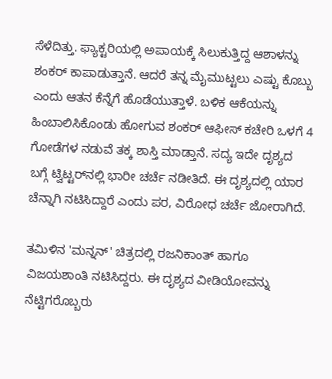ಸೆಳೆದಿತ್ತು. ಫ್ಯಾಕ್ಟರಿಯಲ್ಲಿ ಅಪಾಯಕ್ಕೆ ಸಿಲುಕುತ್ತಿದ್ದ ಆಶಾಳನ್ನು ಶಂಕರ್ ಕಾಪಾಡುತ್ತಾನೆ. ಆದರೆ ತನ್ನ ಮೈಮುಟ್ಟಲು ಎಷ್ಟು ಕೊಬ್ಬು ಎಂದು ಆತನ ಕೆನ್ನೆಗೆ ಹೊಡೆಯುತ್ತಾಳೆ. ಬಳಿಕ ಆಕೆಯನ್ನು ಹಿಂಬಾಲಿಸಿಕೊಂಡು ಹೋಗುವ ಶಂಕರ್ ಆಫೀಸ್ ಕಚೇರಿ ಒಳಗೆ 4 ಗೋಡೆಗಳ ನಡುವೆ ತಕ್ಕ ಶಾಸ್ತಿ ಮಾಡ್ತಾನೆ. ಸದ್ಯ ಇದೇ ದೃಶ್ಯದ ಬಗ್ಗೆ ಟ್ವಿಟ್ಟರ್‌ನಲ್ಲಿ ಭಾರೀ ಚರ್ಚೆ ನಡೀತಿದೆ. ಈ ದೃಶ್ಯದಲ್ಲಿ ಯಾರ ಚೆನ್ನಾಗಿ ನಟಿಸಿದ್ದಾರೆ ಎಂದು ಪರ, ವಿರೋಧ ಚರ್ಚೆ ಜೋರಾಗಿದೆ.

ತಮಿಳಿನ 'ಮನ್ನನ್' ಚಿತ್ರದಲ್ಲಿ ರಜನಿಕಾಂತ್ ಹಾಗೂ ವಿಜಯಶಾಂತಿ ನಟಿಸಿದ್ದರು. ಈ ದೃಶ್ಯದ ವೀಡಿಯೋವನ್ನು ನೆಟ್ಟಿಗರೊಬ್ಬರು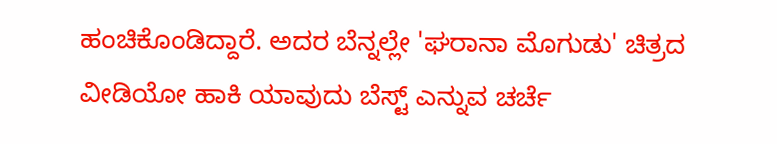ಹಂಚಿಕೊಂಡಿದ್ದಾರೆ. ಅದರ ಬೆನ್ನಲ್ಲೇ 'ಘರಾನಾ ಮೊಗುಡು' ಚಿತ್ರದ ವೀಡಿಯೋ ಹಾಕಿ ಯಾವುದು ಬೆಸ್ಟ್ ಎನ್ನುವ ಚರ್ಚೆ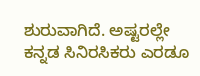ಶುರುವಾಗಿದೆ. ಅಷ್ಟರಲ್ಲೇ ಕನ್ನಡ ಸಿನಿರಸಿಕರು ಎರಡೂ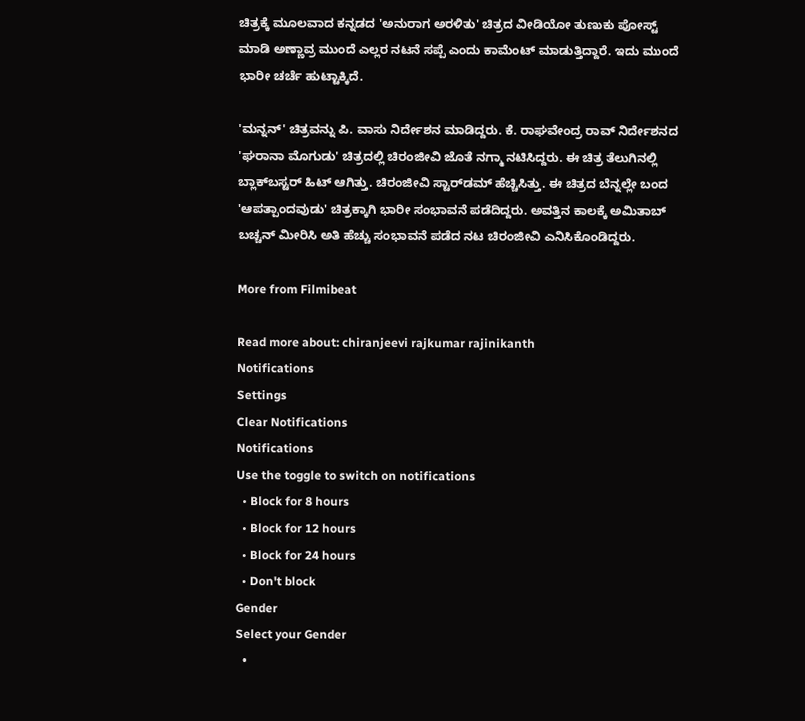ಚಿತ್ರಕ್ಕೆ ಮೂಲವಾದ ಕನ್ನಡದ 'ಅನುರಾಗ ಅರಳಿತು' ಚಿತ್ರದ ವೀಡಿಯೋ ತುಣುಕು ಪೋಸ್ಟ್ ಮಾಡಿ ಅಣ್ಣಾವ್ರ ಮುಂದೆ ಎಲ್ಲರ ನಟನೆ ಸಪ್ಪೆ ಎಂದು ಕಾಮೆಂಟ್ ಮಾಡುತ್ತಿದ್ದಾರೆ. ಇದು ಮುಂದೆ ಭಾರೀ ಚರ್ಚೆ ಹುಟ್ಟಾಕ್ಕಿದೆ.

'ಮನ್ನನ್' ಚಿತ್ರವನ್ನು ಪಿ. ವಾಸು ನಿರ್ದೇಶನ ಮಾಡಿದ್ದರು. ಕೆ. ರಾಘವೇಂದ್ರ ರಾವ್ ನಿರ್ದೇಶನದ 'ಘರಾನಾ ಮೊಗುಡು' ಚಿತ್ರದಲ್ಲಿ ಚಿರಂಜೀವಿ ಜೊತೆ ನಗ್ಮಾ ನಟಿಸಿದ್ದರು. ಈ ಚಿತ್ರ ತೆಲುಗಿನಲ್ಲಿ ಬ್ಲಾಕ್‌ಬಸ್ಟರ್ ಹಿಟ್ ಆಗಿತ್ತು. ಚಿರಂಜೀವಿ ಸ್ಟಾರ್‌ಡಮ್ ಹೆಚ್ಚಿಸಿತ್ತು. ಈ ಚಿತ್ರದ ಬೆನ್ನಲ್ಲೇ ಬಂದ 'ಆಪತ್ಪಾಂದವುಡು' ಚಿತ್ರಕ್ಕಾಗಿ ಭಾರೀ ಸಂಭಾವನೆ ಪಡೆದಿದ್ದರು. ಅವತ್ತಿನ ಕಾಲಕ್ಕೆ ಅಮಿತಾಬ್ ಬಚ್ಚನ್ ಮೀರಿಸಿ ಅತಿ ಹೆಚ್ಚು ಸಂಭಾವನೆ ಪಡೆದ ನಟ ಚಿರಂಜೀವಿ ಎನಿಸಿಕೊಂಡಿದ್ದರು.

More from Filmibeat

Read more about: chiranjeevi rajkumar rajinikanth
Notifications
Settings
Clear Notifications
Notifications
Use the toggle to switch on notifications
  • Block for 8 hours
  • Block for 12 hours
  • Block for 24 hours
  • Don't block
Gender
Select your Gender
  •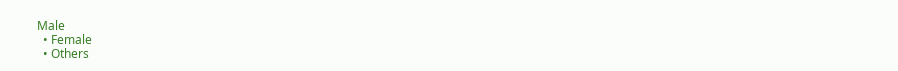Male
  • Female
  • Others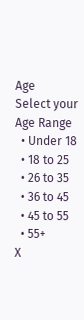Age
Select your Age Range
  • Under 18
  • 18 to 25
  • 26 to 35
  • 36 to 45
  • 45 to 55
  • 55+
X